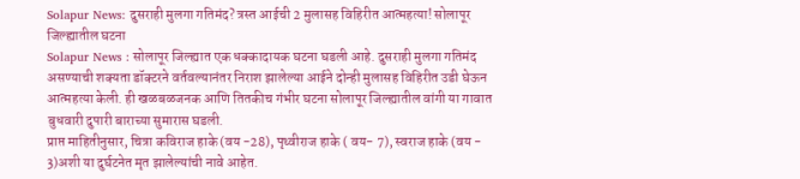Solapur News: दुसराही मुलगा गतिमंद? त्रस्त आईची 2 मुलासह विहिरीत आत्महत्या! सोलापूर जिल्ह्यातील घटना
Solapur News : सोलापूर जिल्ह्यात एक धक्कादायक घटना घडली आहे. दुसराही मुलगा गतिमंद असण्याची शक्यता डॉक्टरने वर्तवल्यानंतर निराश झालेल्या आईने दोन्ही मुलासह विहिरीत उडी घेऊन आत्महत्या केली. ही खळबळजनक आणि तितकीच गंभीर घटना सोलापूर जिल्ह्यातील वांगी या गावात बुधवारी दुपारी बाराच्या सुमारास घडली.
प्राप्त माहितीनुसार, चित्रा कविराज हाके (वय -28), पृथ्वीराज हाके ( वय- 7), स्वराज हाके (वय - 3)अशी या दुर्घटनेत मृत झालेल्यांची नावे आहेत.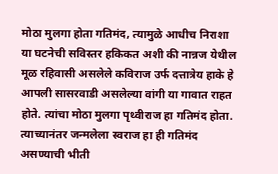मोठा मुलगा होता गतिमंद, त्यामुळे आधीच निराशा
या घटनेची सविस्तर हकिकत अशी की नान्नज येथील मूळ रहिवासी असलेले कविराज उर्फ दत्तात्रेय हाके हे आपली सासरवाडी असलेल्या वांगी या गावात राहत होते. त्यांचा मोठा मुलगा पृथ्वीराज हा गतिमंद होता. त्याच्यानंतर जन्मलेला स्वराज हा ही गतिमंद असण्याची भीती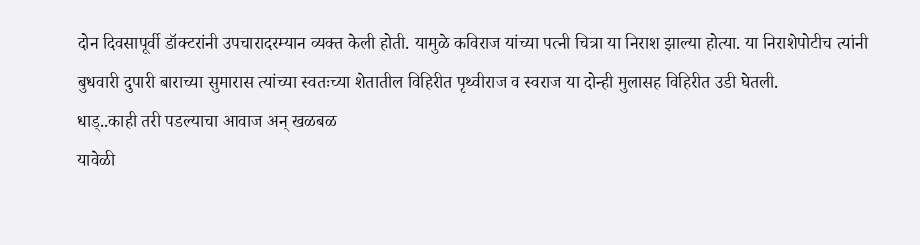दोन दिवसापूर्वी डॉक्टरांनी उपचारादरम्यान व्यक्त केली होती. यामुळे कविराज यांच्या पत्नी चित्रा या निराश झाल्या होत्या. या निराशेपोटीच त्यांनी बुधवारी दुपारी बाराच्या सुमारास त्यांच्या स्वतःच्या शेतातील विहिरीत पृथ्वीराज व स्वराज या दोन्ही मुलासह विहिरीत उडी घेतली.
धाड्..काही तरी पडल्याचा आवाज अन् खळबळ
यावेळी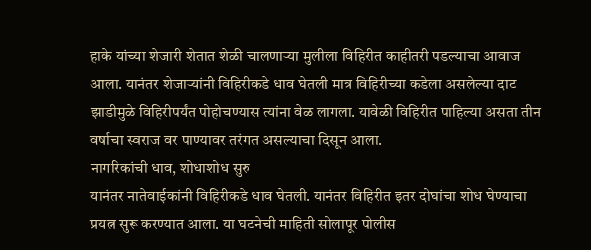हाके यांच्या शेजारी शेतात शेळी चालणाऱ्या मुलीला विहिरीत काहीतरी पडल्याचा आवाज आला. यानंतर शेजाऱ्यांनी विहिरीकडे धाव घेतली मात्र विहिरीच्या कडेला असलेल्या दाट झाडीमुळे विहिरीपर्यंत पोहोचण्यास त्यांना वेळ लागला. यावेळी विहिरीत पाहिल्या असता तीन वर्षाचा स्वराज वर पाण्यावर तरंगत असल्याचा दिसून आला.
नागरिकांची धाव, शोधाशोध सुरु
यानंतर नातेवाईकांनी विहिरीकडे धाव घेतली. यानंतर विहिरीत इतर दोघांचा शोध घेण्याचा प्रयत्न सुरू करण्यात आला. या घटनेची माहिती सोलापूर पोलीस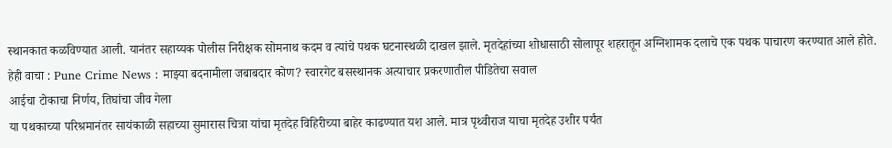स्थानकात कळविण्यात आली. यानंतर सहाय्यक पोलीस निरीक्षक सोमनाथ कदम व त्यांचे पथक घटनास्थळी दाखल झाले. मृतदेहांच्या शोधासाठी सोलापूर शहरातून अग्निशामक दलाचे एक पथक पाचारण करण्यात आले होते.
हेही वाचा : Pune Crime News : माझ्या बदनामीला जबाबदार कोण? स्वारगेट बसस्थानक अत्याचार प्रकरणातील पीडितेचा सवाल
आईचा टोकाचा निर्णय, तिघांचा जीव गेला
या पथकाच्या परिश्रमानंतर सायंकाळी सहाच्या सुमारास चित्रा यांचा मृतदेह विहिरीच्या बाहेर काढण्यात यश आले. मात्र पृथ्वीराज याचा मृतदेह उशीर पर्यंत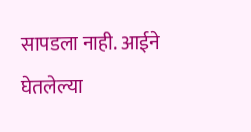सापडला नाही. आईने घेतलेल्या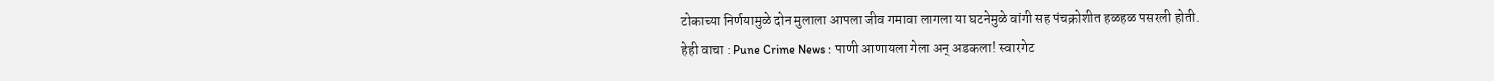टोकाच्या निर्णयामुळे दोन मुलाला आपला जीव गमावा लागला या घटनेमुळे वांगी सह पंचक्रोशीत हळहळ पसरली होती.
हेही वाचा : Pune Crime News : पाणी आणायला गेला अन् अडकला! स्वारगेट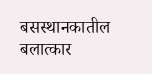बसस्थानकातील बलात्कार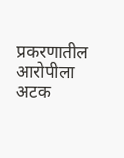प्रकरणातील आरोपीला अटक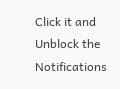Click it and Unblock the Notifications